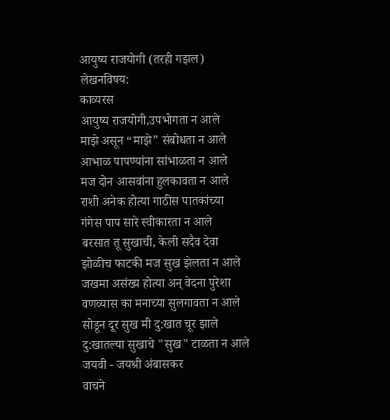आयुष्य राजयोगी (तरही गझल)
लेखनविषय:
काव्यरस
आयुष्य राजयोगी,उपभोगता न आले
माझे असून “माझे” संबोधता न आले
आभाळ पापण्यांना सांभाळता न आले
मज दोन आसवांना हुलकावता न आले
राशी अनेक होत्या गाठीस पातकांच्या
गंगेस पाप सारे स्वीकारता न आले
बरसात तू सुखाची, केली सदैव देवा
झोळीच फाटकी मज सुख झेलता न आले
जखमा असंख्य होत्या अन् वेदना पुरेशा
वणव्यास का मनाच्या सुलगावता न आले
सोडून दूर सुख मी दु:खात चूर झाले
दु:खातल्या सुखाचे "सुख" टाळता न आले
जयवी - जयश्री अंबासकर
वाचने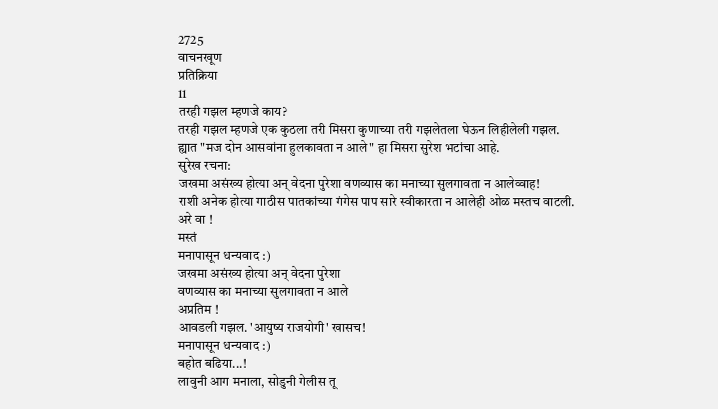2725
वाचनखूण
प्रतिक्रिया
11
तरही गझल म्हणजे काय?
तरही गझल म्हणजे एक कुठला तरी मिसरा कुणाच्या तरी गझलेतला घेऊन लिहीलेली गझल.
ह्यात "मज दोन आसवांना हुलकावता न आले" हा मिसरा सुरेश भटांचा आहे.
सुरेख रचना:
जखमा असंख्य होत्या अन् वेदना पुरेशा वणव्यास का मनाच्या सुलगावता न आलेव्वाह!
राशी अनेक होत्या गाठीस पातकांच्या गंगेस पाप सारे स्वीकारता न आलेही ओळ मस्तच वाटली.
अरे वा !
मस्तं
मनापासून धन्यवाद :)
जखमा असंख्य होत्या अन् वेदना पुरेशा
वणव्यास का मनाच्या सुलगावता न आले
अप्रतिम !
आवडली गझल. 'आयुष्य राजयोगी' खासच!
मनापासून धन्यवाद :)
बहोत बढिया...!
लावुनी आग मनाला, सोडुनी गेलीस तू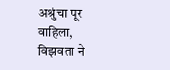अश्रुंचा पूर वाहिला, विझवता ने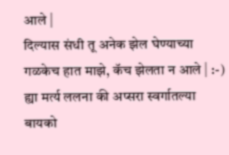आले |
दिल्यास संधी तू अनेक झेल घेण्याच्या
गळकेच हात माझे, कॅच झेलता न आले | :-)
ह्या मर्त्य ललना की अप्सरा स्वर्गातल्या
बायको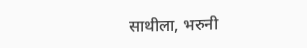साथीला, भरुनी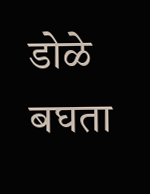डोळे बघता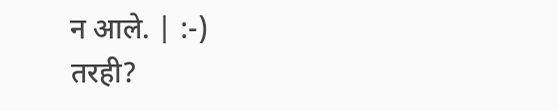न आले. | :-)
तरही?